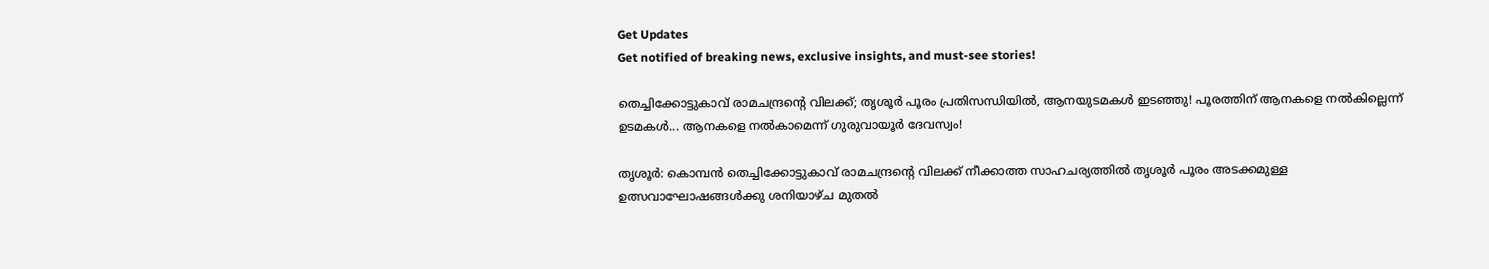Get Updates
Get notified of breaking news, exclusive insights, and must-see stories!

തെച്ചിക്കോട്ടുകാവ് രാമചന്ദ്രന്റെ വിലക്ക്; തൃശൂര്‍ പൂരം പ്രതിസന്ധിയില്‍, ആനയുടമകള്‍ ഇടഞ്ഞു! പൂരത്തിന് ആനകളെ നല്‍കില്ലെന്ന് ഉടമകള്‍... ആനകളെ നല്‍കാമെന്ന് ഗുരുവായൂര്‍ ദേവസ്വം!

തൃശൂര്‍: കൊമ്പന്‍ തെച്ചിക്കോട്ടുകാവ് രാമചന്ദ്രന്റെ വിലക്ക് നീക്കാത്ത സാഹചര്യത്തില്‍ തൃശൂര്‍ പൂരം അടക്കമുള്ള ഉത്സവാഘോഷങ്ങള്‍ക്കു ശനിയാഴ്ച മുതല്‍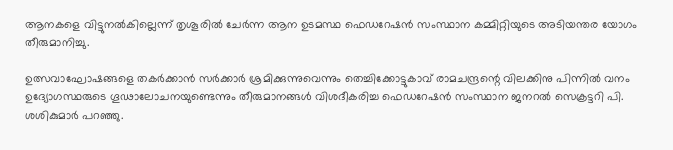ആനകളെ വിട്ടുനല്‍കില്ലെന്ന് തൃശൂരില്‍ ചേര്‍ന്ന ആന ഉടമസ്ഥ ഫെഡറേഷന്‍ സംസ്ഥാന കമ്മിറ്റിയുടെ അടിയന്തര യോഗം തീരുമാനിച്ചു.

ഉത്സവാഘോഷങ്ങളെ തകര്‍ക്കാന്‍ സര്‍ക്കാര്‍ ശ്രമിക്കുന്നുവെന്നും തെച്ചിക്കോട്ടുകാവ് രാമചന്ദ്രന്റെ വിലക്കിനു പിന്നില്‍ വനം ഉദ്യോഗസ്ഥരുടെ ഗൂഢാലോചനയുണ്ടെന്നും തീരുമാനങ്ങള്‍ വിശദീകരിച്ച ഫെഡറേഷന്‍ സംസ്ഥാന ജനറല്‍ സെക്രട്ടറി പി. ശശികുമാര്‍ പറഞ്ഞു.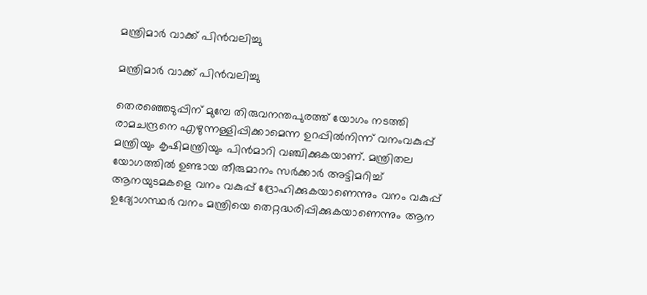മന്ത്രിമാർ വാക്ക് പിൻവലിച്ചു

മന്ത്രിമാർ വാക്ക് പിൻവലിച്ചു

തെരഞ്ഞെടുപ്പിന് മുമ്പേ തിരുവനന്തപുരത്ത് യോഗം നടത്തി രാമചന്ദ്രനെ എഴുന്നള്ളിപ്പിക്കാമെന്ന ഉറപ്പില്‍നിന്ന് വനംവകുപ്പ് മന്ത്രിയും കൃഷിമന്ത്രിയും പിന്‍മാറി വഞ്ചിക്കുകയാണ്. മന്ത്രിതല യോഗത്തില്‍ ഉണ്ടായ തീരുമാനം സര്‍ക്കാര്‍ അട്ടിമറിച്ച് ആനയുടമകളെ വനം വകുപ്പ് ദ്രോഹിക്കുകയാണെന്നും വനം വകുപ്പ് ഉദ്യോഗസ്ഥര്‍ വനം മന്ത്രിയെ തെറ്റദ്ധരിപ്പിക്കുകയാണെന്നും ആന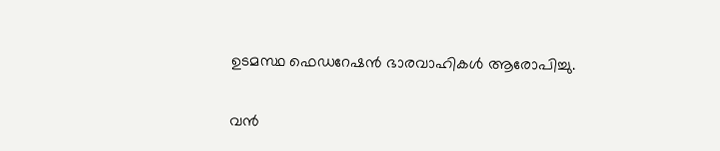ഉടമസ്ഥ ഫെഡറേഷന്‍ ഭാരവാഹികള്‍ ആരോപിച്ചു.

വന്‍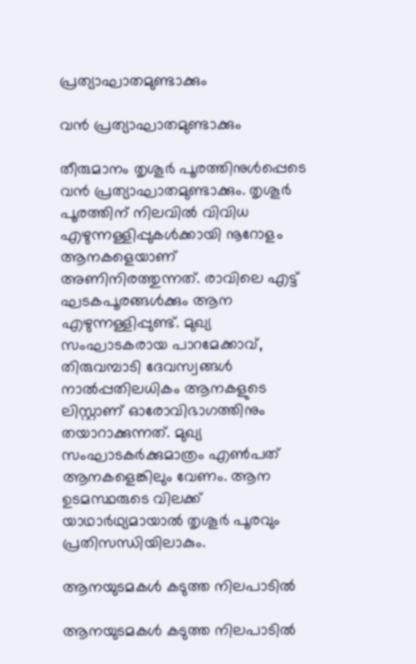പ്രത്യാഘാതമുണ്ടാക്കും

വന്‍ പ്രത്യാഘാതമുണ്ടാക്കും

തീരുമാനം തൃശൂര്‍ പൂരത്തിനുള്‍പ്പെടെ വന്‍ പ്രത്യാഘാതമുണ്ടാക്കും. തൃശൂര്‍ പൂരത്തിന് നിലവില്‍ വിവിധ എഴുന്നള്ളിപ്പുകള്‍ക്കായി നൂറോളം ആനകളെയാണ് അണിനിരത്തുന്നത്. രാവിലെ എട്ട് ഘടകപൂരങ്ങള്‍ക്കും ആന എഴുന്നള്ളിപ്പുണ്ട്. മുഖ്യ സംഘാടകരായ പാറമേക്കാവ്, തിരുവമ്പാടി ദേവസ്വങ്ങള്‍ നാല്‍പ്പതിലധികം ആനകളുടെ ലിസ്റ്റാണ് ഓരോവിഭാഗത്തിനും തയാറാക്കുന്നത്. മുഖ്യ സംഘാടകര്‍ക്കുമാത്രം എണ്‍പത് ആനകളെങ്കിലും വേണം. ആന ഉടമസ്ഥരുടെ വിലക്ക് യാഥാര്‍ഥ്യമായാല്‍ തൃശൂര്‍ പൂരവും പ്രതിസന്ധിയിലാകും.

ആനയുടമകള്‍ കടുത്ത നിലപാടിൽ

ആനയുടമകള്‍ കടുത്ത നിലപാടിൽ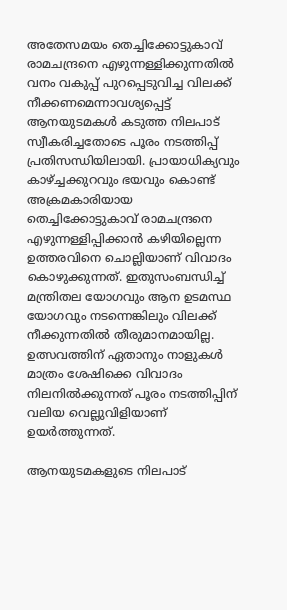അതേസമയം തെച്ചിക്കോട്ടുകാവ് രാമചന്ദ്രനെ എഴുന്നള്ളിക്കുന്നതില്‍ വനം വകുപ്പ് പുറപ്പെടുവിച്ച വിലക്ക് നീക്കണമെന്നാവശ്യപ്പെട്ട് ആനയുടമകള്‍ കടുത്ത നിലപാട് സ്വീകരിച്ചതോടെ പൂരം നടത്തിപ്പ് പ്രതിസന്ധിയിലായി. പ്രായാധിക്യവും കാഴ്ച്ചക്കുറവും ഭയവും കൊണ്ട് അക്രമകാരിയായ തെച്ചിക്കോട്ടുകാവ് രാമചന്ദ്രനെ എഴുന്നള്ളിപ്പിക്കാന്‍ കഴിയില്ലെന്ന ഉത്തരവിനെ ചൊല്ലിയാണ് വിവാദം കൊഴുക്കുന്നത്. ഇതുസംബന്ധിച്ച് മന്ത്രിതല യോഗവും ആന ഉടമസ്ഥ യോഗവും നടന്നെങ്കിലും വിലക്ക് നീക്കുന്നതില്‍ തീരുമാനമായില്ല. ഉത്സവത്തിന് ഏതാനും നാളുകള്‍ മാത്രം ശേഷിക്കെ വിവാദം നിലനില്‍ക്കുന്നത് പൂരം നടത്തിപ്പിന് വലിയ വെല്ലുവിളിയാണ് ഉയര്‍ത്തുന്നത്.

ആനയുടമകളുടെ നിലപാട്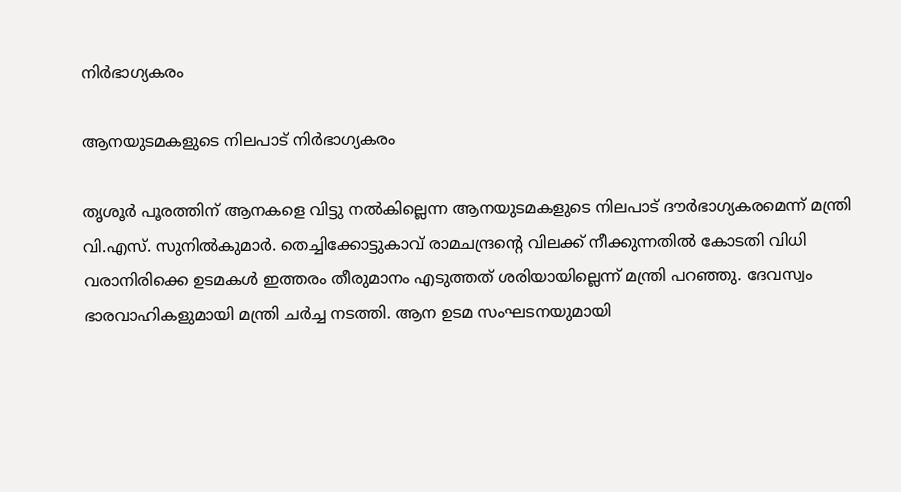നിര്‍ഭാഗ്യകരം

ആനയുടമകളുടെ നിലപാട് നിര്‍ഭാഗ്യകരം

തൃശൂര്‍ പൂരത്തിന് ആനകളെ വിട്ടു നല്‍കില്ലെന്ന ആനയുടമകളുടെ നിലപാട് ദൗര്‍ഭാഗ്യകരമെന്ന് മന്ത്രി വി.എസ്. സുനില്‍കുമാര്‍. തെച്ചിക്കോട്ടുകാവ് രാമചന്ദ്രന്റെ വിലക്ക് നീക്കുന്നതില്‍ കോടതി വിധി വരാനിരിക്കെ ഉടമകള്‍ ഇത്തരം തീരുമാനം എടുത്തത് ശരിയായില്ലെന്ന് മന്ത്രി പറഞ്ഞു. ദേവസ്വം ഭാരവാഹികളുമായി മന്ത്രി ചര്‍ച്ച നടത്തി. ആന ഉടമ സംഘടനയുമായി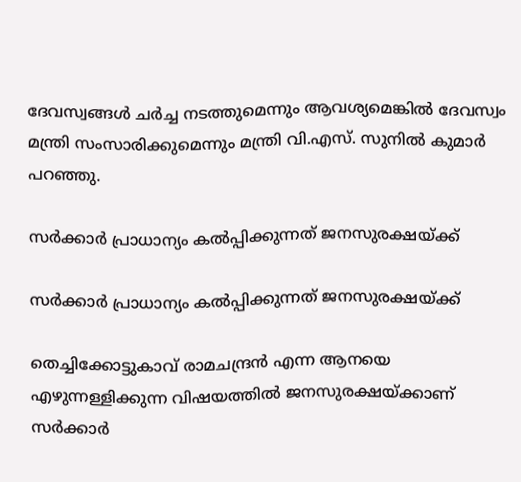ദേവസ്വങ്ങള്‍ ചര്‍ച്ച നടത്തുമെന്നും ആവശ്യമെങ്കില്‍ ദേവസ്വം മന്ത്രി സംസാരിക്കുമെന്നും മന്ത്രി വി.എസ്. സുനില്‍ കുമാര്‍ പറഞ്ഞു.

സര്‍ക്കാര്‍ പ്രാധാന്യം കല്‍പ്പിക്കുന്നത് ജനസുരക്ഷയ്ക്ക്

സര്‍ക്കാര്‍ പ്രാധാന്യം കല്‍പ്പിക്കുന്നത് ജനസുരക്ഷയ്ക്ക്

തെച്ചിക്കോട്ടുകാവ് രാമചന്ദ്രന്‍ എന്ന ആനയെ എഴുന്നള്ളിക്കുന്ന വിഷയത്തില്‍ ജനസുരക്ഷയ്ക്കാണ് സര്‍ക്കാര്‍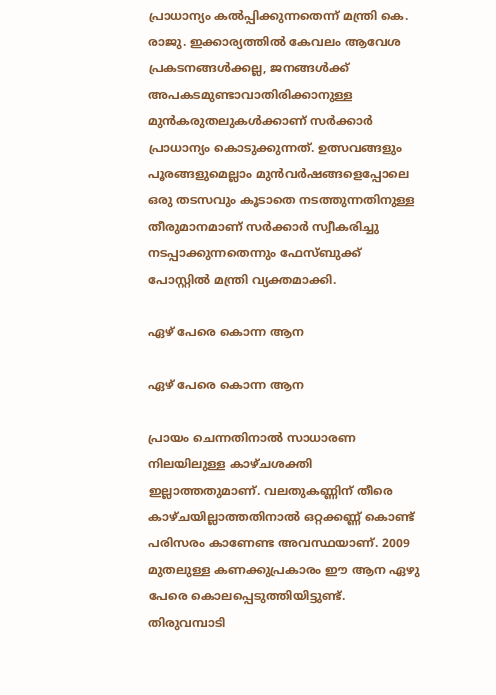പ്രാധാന്യം കല്‍പ്പിക്കുന്നതെന്ന് മന്ത്രി കെ. രാജു. ഇക്കാര്യത്തില്‍ കേവലം ആവേശ പ്രകടനങ്ങള്‍ക്കല്ല, ജനങ്ങള്‍ക്ക് അപകടമുണ്ടാവാതിരിക്കാനുള്ള മുന്‍കരുതലുകള്‍ക്കാണ് സര്‍ക്കാര്‍ പ്രാധാന്യം കൊടുക്കുന്നത്. ഉത്സവങ്ങളും പൂരങ്ങളുമെല്ലാം മുന്‍വര്‍ഷങ്ങളെപ്പോലെ ഒരു തടസവും കൂടാതെ നടത്തുന്നതിനുള്ള തീരുമാനമാണ് സര്‍ക്കാര്‍ സ്വീകരിച്ചു നടപ്പാക്കുന്നതെന്നും ഫേസ്ബുക്ക് പോസ്റ്റില്‍ മന്ത്രി വ്യക്തമാക്കി.

ഏഴ് പേരെ കൊന്ന ആന

ഏഴ് പേരെ കൊന്ന ആന

പ്രായം ചെന്നതിനാല്‍ സാധാരണ നിലയിലുള്ള കാഴ്ചശക്തി ഇല്ലാത്തതുമാണ്. വലതുകണ്ണിന് തീരെ കാഴ്ചയില്ലാത്തതിനാല്‍ ഒറ്റക്കണ്ണ് കൊണ്ട് പരിസരം കാണേണ്ട അവസ്ഥയാണ്. 2009 മുതലുള്ള കണക്കുപ്രകാരം ഈ ആന ഏഴു പേരെ കൊലപ്പെടുത്തിയിട്ടുണ്ട്. തിരുവമ്പാടി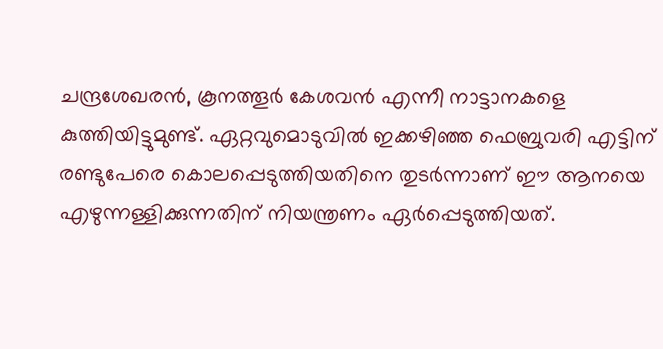ചന്ദ്രശേഖരന്‍, കൂനത്തൂര്‍ കേശവന്‍ എന്നീ നാട്ടാനകളെ കുത്തിയിട്ടുമുണ്ട്. ഏറ്റവുമൊടുവില്‍ ഇക്കഴിഞ്ഞ ഫെബ്രുവരി എട്ടിന് രണ്ടുപേരെ കൊലപ്പെടുത്തിയതിനെ തുടര്‍ന്നാണ് ഈ ആനയെ എഴുന്നള്ളിക്കുന്നതിന് നിയന്ത്രണം ഏര്‍പ്പെടുത്തിയത്.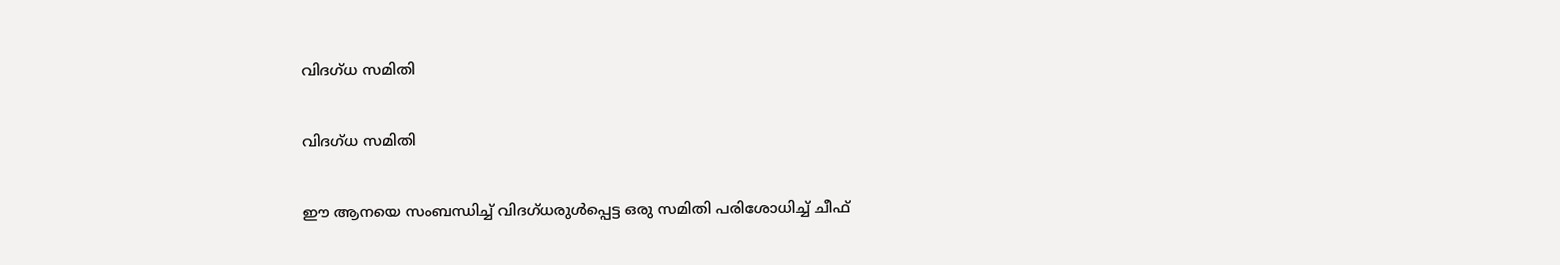വിദഗ്ധ സമിതി

വിദഗ്ധ സമിതി

ഈ ആനയെ സംബന്ധിച്ച് വിദഗ്ധരുള്‍പ്പെട്ട ഒരു സമിതി പരിശോധിച്ച് ചീഫ്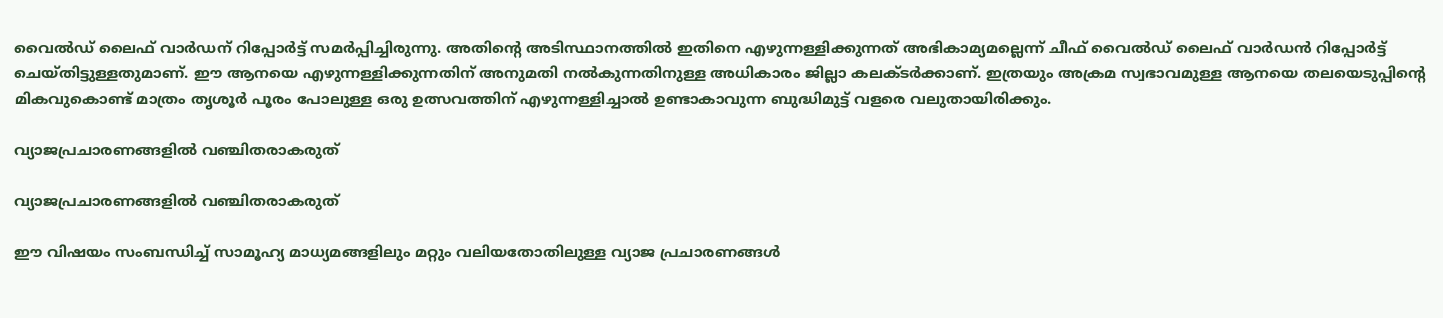വൈല്‍ഡ് ലൈഫ് വാര്‍ഡന് റിപ്പോര്‍ട്ട് സമര്‍പ്പിച്ചിരുന്നു. അതിന്റെ അടിസ്ഥാനത്തില്‍ ഇതിനെ എഴുന്നള്ളിക്കുന്നത് അഭികാമ്യമല്ലെന്ന് ചീഫ് വൈല്‍ഡ് ലൈഫ് വാര്‍ഡന്‍ റിപ്പോര്‍ട്ട് ചെയ്തിട്ടുള്ളതുമാണ്. ഈ ആനയെ എഴുന്നള്ളിക്കുന്നതിന് അനുമതി നല്‍കുന്നതിനുള്ള അധികാരം ജില്ലാ കലക്ടര്‍ക്കാണ്. ഇത്രയും അക്രമ സ്വഭാവമുള്ള ആനയെ തലയെടുപ്പിന്റെ മികവുകൊണ്ട് മാത്രം തൃശൂര്‍ പൂരം പോലുള്ള ഒരു ഉത്സവത്തിന് എഴുന്നള്ളിച്ചാല്‍ ഉണ്ടാകാവുന്ന ബുദ്ധിമുട്ട് വളരെ വലുതായിരിക്കും.

വ്യാജപ്രചാരണങ്ങളില്‍ വഞ്ചിതരാകരുത്

വ്യാജപ്രചാരണങ്ങളില്‍ വഞ്ചിതരാകരുത്

ഈ വിഷയം സംബന്ധിച്ച് സാമൂഹ്യ മാധ്യമങ്ങളിലും മറ്റും വലിയതോതിലുള്ള വ്യാജ പ്രചാരണങ്ങള്‍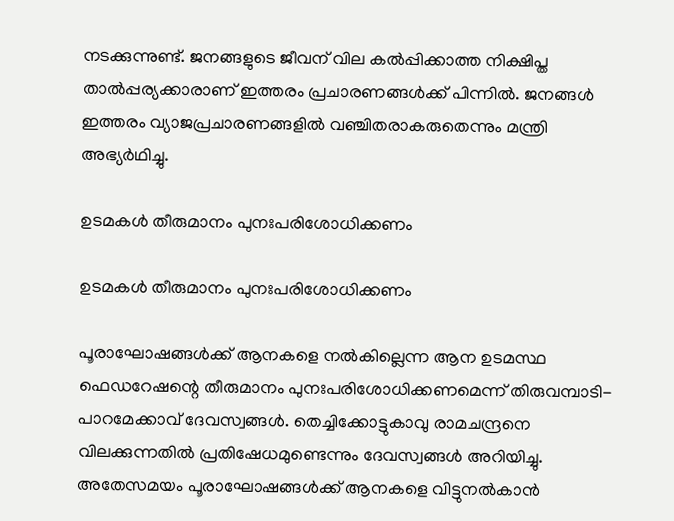നടക്കുന്നുണ്ട്. ജനങ്ങളുടെ ജീവന് വില കല്‍പ്പിക്കാത്ത നിക്ഷിപ്ത താല്‍പ്പര്യക്കാരാണ് ഇത്തരം പ്രചാരണങ്ങള്‍ക്ക് പിന്നില്‍. ജനങ്ങള്‍ ഇത്തരം വ്യാജപ്രചാരണങ്ങളില്‍ വഞ്ചിതരാകരുതെന്നും മന്ത്രി അഭ്യര്‍ഥിച്ചു.

ഉടമകള്‍ തീരുമാനം പുനഃപരിശോധിക്കണം

ഉടമകള്‍ തീരുമാനം പുനഃപരിശോധിക്കണം

പൂരാഘോഷങ്ങള്‍ക്ക് ആനകളെ നല്‍കില്ലെന്ന ആന ഉടമസ്ഥ ഫെഡറേഷന്റെ തീരുമാനം പുനഃപരിശോധിക്കണമെന്ന് തിരുവമ്പാടി-പാറമേക്കാവ് ദേവസ്വങ്ങള്‍. തെച്ചിക്കോട്ടുകാവു രാമചന്ദ്രനെ വിലക്കുന്നതില്‍ പ്രതിഷേധമുണ്ടെന്നും ദേവസ്വങ്ങള്‍ അറിയിച്ചു. അതേസമയം പൂരാഘോഷങ്ങള്‍ക്ക് ആനകളെ വിട്ടുനല്‍കാന്‍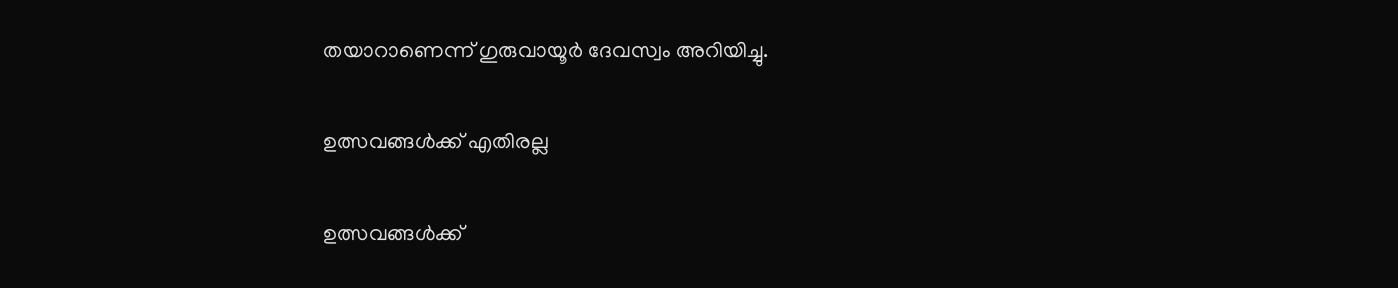തയാറാണെന്ന് ഗുരുവായൂര്‍ ദേവസ്വം അറിയിച്ചു.

ഉത്സവങ്ങള്‍ക്ക് എതിരല്ല

ഉത്സവങ്ങള്‍ക്ക്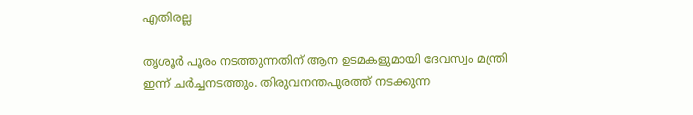എതിരല്ല

തൃശൂര്‍ പൂരം നടത്തുന്നതിന് ആന ഉടമകളുമായി ദേവസ്വം മന്ത്രി ഇന്ന് ചര്‍ച്ചനടത്തും. തിരുവനന്തപുരത്ത് നടക്കുന്ന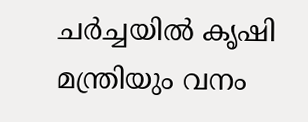ചര്‍ച്ചയില്‍ കൃഷി മന്ത്രിയും വനം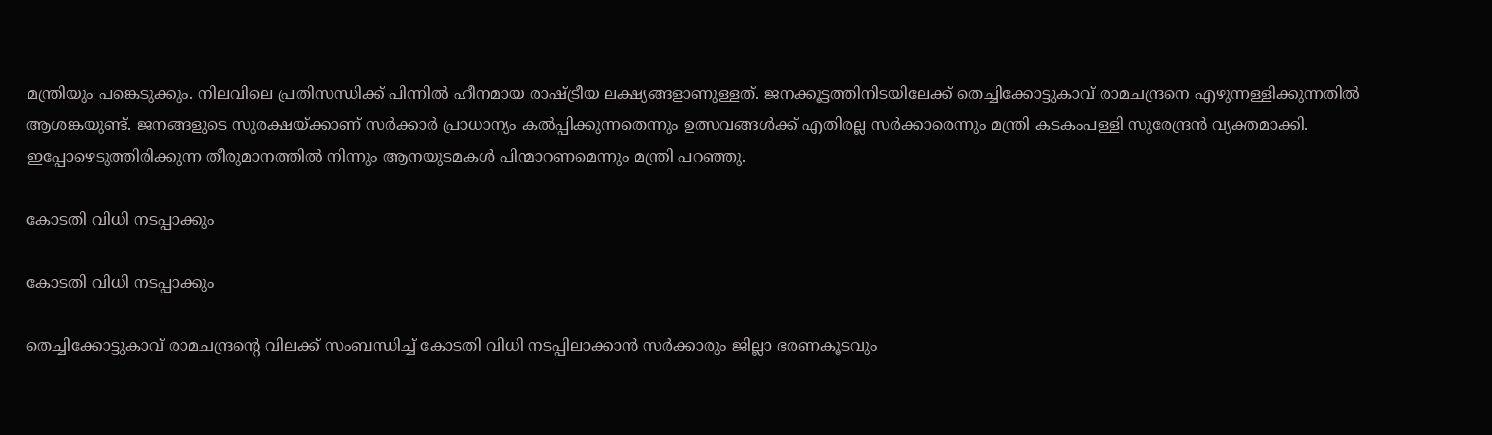മന്ത്രിയും പങ്കെടുക്കും. നിലവിലെ പ്രതിസന്ധിക്ക് പിന്നില്‍ ഹീനമായ രാഷ്ട്രീയ ലക്ഷ്യങ്ങളാണുള്ളത്. ജനക്കൂട്ടത്തിനിടയിലേക്ക് തെച്ചിക്കോട്ടുകാവ് രാമചന്ദ്രനെ എഴുന്നള്ളിക്കുന്നതില്‍ ആശങ്കയുണ്ട്. ജനങ്ങളുടെ സുരക്ഷയ്ക്കാണ് സര്‍ക്കാര്‍ പ്രാധാന്യം കല്‍പ്പിക്കുന്നതെന്നും ഉത്സവങ്ങള്‍ക്ക് എതിരല്ല സര്‍ക്കാരെന്നും മന്ത്രി കടകംപള്ളി സുരേന്ദ്രന്‍ വ്യക്തമാക്കി. ഇപ്പോഴെടുത്തിരിക്കുന്ന തീരുമാനത്തില്‍ നിന്നും ആനയുടമകള്‍ പിന്മാറണമെന്നും മന്ത്രി പറഞ്ഞു.

കോടതി വിധി നടപ്പാക്കും

കോടതി വിധി നടപ്പാക്കും

തെച്ചിക്കോട്ടുകാവ് രാമചന്ദ്രന്റെ വിലക്ക് സംബന്ധിച്ച് കോടതി വിധി നടപ്പിലാക്കാന്‍ സര്‍ക്കാരും ജില്ലാ ഭരണകൂടവും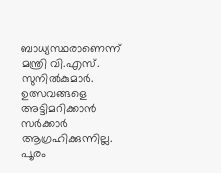ബാധ്യസ്ഥരാണെന്ന് മന്ത്രി വി.എസ്. സുനില്‍കുമാര്‍. ഉത്സവങ്ങളെ അട്ടിമറിക്കാന്‍ സര്‍ക്കാര്‍ ആഗ്രഹിക്കുന്നില്ല. പൂരം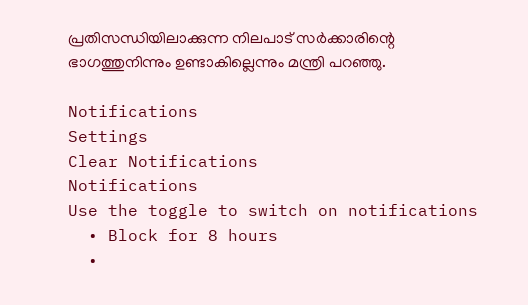പ്രതിസന്ധിയിലാക്കുന്ന നിലപാട് സര്‍ക്കാരിന്റെ ഭാഗത്തുനിന്നും ഉണ്ടാകില്ലെന്നും മന്ത്രി പറഞ്ഞു.

Notifications
Settings
Clear Notifications
Notifications
Use the toggle to switch on notifications
  • Block for 8 hours
  •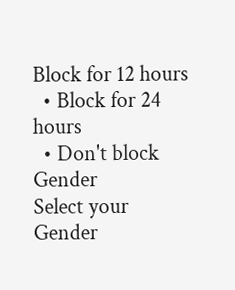Block for 12 hours
  • Block for 24 hours
  • Don't block
Gender
Select your Gender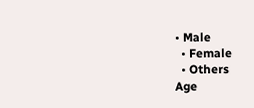• Male
  • Female
  • Others
Age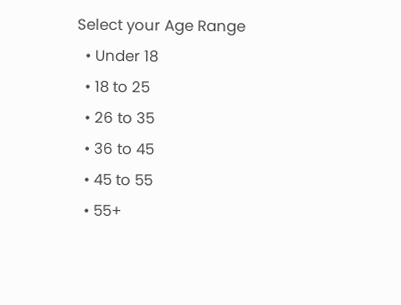Select your Age Range
  • Under 18
  • 18 to 25
  • 26 to 35
  • 36 to 45
  • 45 to 55
  • 55+